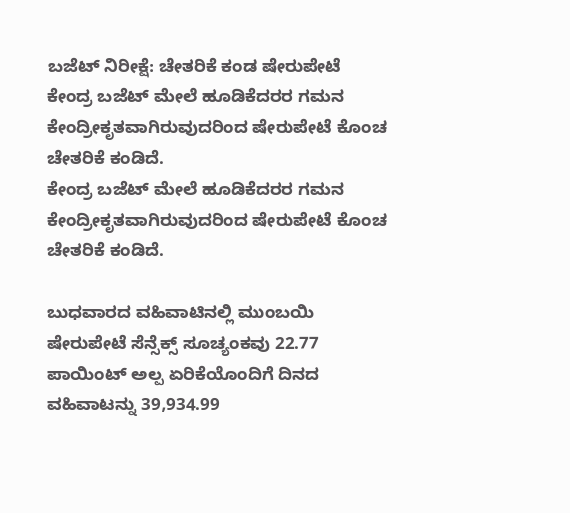ಬಜೆಟ್ ನಿರೀಕ್ಷೆ: ಚೇತರಿಕೆ ಕಂಡ ಷೇರುಪೇಟೆ
ಕೇಂದ್ರ ಬಜೆಟ್ ಮೇಲೆ ಹೂಡಿಕೆದರರ ಗಮನ ಕೇಂದ್ರೀಕೃತವಾಗಿರುವುದರಿಂದ ಷೇರುಪೇಟೆ ಕೊಂಚ ಚೇತರಿಕೆ ಕಂಡಿದೆ.
ಕೇಂದ್ರ ಬಜೆಟ್ ಮೇಲೆ ಹೂಡಿಕೆದರರ ಗಮನ ಕೇಂದ್ರೀಕೃತವಾಗಿರುವುದರಿಂದ ಷೇರುಪೇಟೆ ಕೊಂಚ ಚೇತರಿಕೆ ಕಂಡಿದೆ.

ಬುಧವಾರದ ವಹಿವಾಟಿನಲ್ಲಿ ಮುಂಬಯಿ ಷೇರುಪೇಟೆ ಸೆನ್ಸೆಕ್ಸ್ ಸೂಚ್ಯಂಕವು 22.77 ಪಾಯಿಂಟ್ ಅಲ್ಪ ಏರಿಕೆಯೊಂದಿಗೆ ದಿನದ ವಹಿವಾಟನ್ನು 39,934.99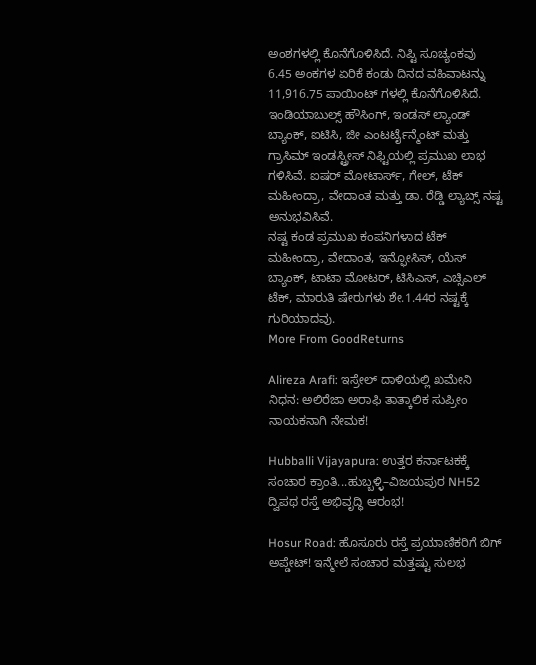ಅಂಶಗಳಲ್ಲಿ ಕೊನೆಗೊಳಿಸಿದೆ. ನಿಪ್ಟಿ ಸೂಚ್ಯಂಕವು 6.45 ಅಂಕಗಳ ಏರಿಕೆ ಕಂಡು ದಿನದ ವಹಿವಾಟನ್ನು 11,916.75 ಪಾಯಿಂಟ್ ಗಳಲ್ಲಿ ಕೊನೆಗೊಳಿಸಿದೆ.
ಇಂಡಿಯಾಬುಲ್ಸ್ ಹೌಸಿಂಗ್, ಇಂಡಸ್ ಲ್ಯಾಂಡ್ ಬ್ಯಾಂಕ್, ಐಟಿಸಿ, ಜೀ ಎಂಟರ್ಟೈನ್ಮೆಂಟ್ ಮತ್ತು ಗ್ರಾಸಿಮ್ ಇಂಡಸ್ಟ್ರೀಸ್ ನಿಫ್ಟಿಯಲ್ಲಿ ಪ್ರಮುಖ ಲಾಭ ಗಳಿಸಿವೆ. ಐಷರ್ ಮೋಟಾರ್ಸ್, ಗೇಲ್, ಟೆಕ್ ಮಹೀಂದ್ರಾ, ವೇದಾಂತ ಮತ್ತು ಡಾ. ರೆಡ್ಡಿ ಲ್ಯಾಬ್ಸ್ ನಷ್ಟ ಅನುಭವಿಸಿವೆ.
ನಷ್ಟ ಕಂಡ ಪ್ರಮುಖ ಕಂಪನಿಗಳಾದ ಟೆಕ್ ಮಹೀಂದ್ರಾ, ವೇದಾಂತ, ಇನ್ಫೋಸಿಸ್, ಯೆಸ್ ಬ್ಯಾಂಕ್, ಟಾಟಾ ಮೋಟರ್, ಟಿಸಿಎಸ್, ಎಚ್ಸಿಎಲ್ ಟೆಕ್, ಮಾರುತಿ ಷೇರುಗಳು ಶೇ.1.44ರ ನಷ್ಟಕ್ಕೆ ಗುರಿಯಾದವು.
More From GoodReturns

Alireza Arafi: ಇಸ್ರೇಲ್ ದಾಳಿಯಲ್ಲಿ ಖಮೇನಿ ನಿಧನ: ಅಲಿರೆಜಾ ಅರಾಫಿ ತಾತ್ಕಾಲಿಕ ಸುಪ್ರೀಂ ನಾಯಕನಾಗಿ ನೇಮಕ!

Hubballi Vijayapura: ಉತ್ತರ ಕರ್ನಾಟಕಕ್ಕೆ ಸಂಚಾರ ಕ್ರಾಂತಿ...ಹುಬ್ಬಳ್ಳಿ–ವಿಜಯಪುರ NH52 ದ್ವಿಪಥ ರಸ್ತೆ ಅಭಿವೃದ್ಧಿ ಆರಂಭ!

Hosur Road: ಹೊಸೂರು ರಸ್ತೆ ಪ್ರಯಾಣಿಕರಿಗೆ ಬಿಗ್ ಅಪ್ಡೇಟ್! ಇನ್ಮೇಲೆ ಸಂಚಾರ ಮತ್ತಷ್ಟು ಸುಲಭ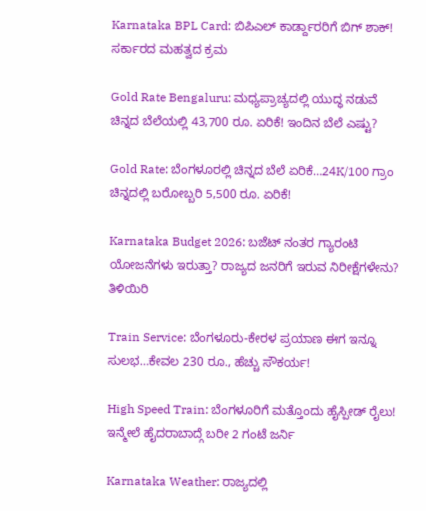Karnataka BPL Card: ಬಿಪಿಎಲ್ ಕಾರ್ಡ್ದಾರರಿಗೆ ಬಿಗ್ ಶಾಕ್! ಸರ್ಕಾರದ ಮಹತ್ವದ ಕ್ರಮ

Gold Rate Bengaluru: ಮಧ್ಯಪ್ರಾಚ್ಯದಲ್ಲಿ ಯುದ್ಧ ನಡುವೆ ಚಿನ್ನದ ಬೆಲೆಯಲ್ಲಿ 43,700 ರೂ. ಏರಿಕೆ! ಇಂದಿನ ಬೆಲೆ ಎಷ್ಟು?

Gold Rate: ಬೆಂಗಳೂರಲ್ಲಿ ಚಿನ್ನದ ಬೆಲೆ ಏರಿಕೆ…24K/100 ಗ್ರಾಂ ಚಿನ್ನದಲ್ಲಿ ಬರೋಬ್ಬರಿ 5,500 ರೂ. ಏರಿಕೆ!

Karnataka Budget 2026: ಬಜೆಟ್ ನಂತರ ಗ್ಯಾರಂಟಿ ಯೋಜನೆಗಳು ಇರುತ್ತಾ? ರಾಜ್ಯದ ಜನರಿಗೆ ಇರುವ ನಿರೀಕ್ಷೆಗಳೇನು? ತಿಳಿಯಿರಿ

Train Service: ಬೆಂಗಳೂರು-ಕೇರಳ ಪ್ರಯಾಣ ಈಗ ಇನ್ನೂ ಸುಲಭ…ಕೇವಲ 230 ರೂ., ಹೆಚ್ಚು ಸೌಕರ್ಯ!

High Speed Train: ಬೆಂಗಳೂರಿಗೆ ಮತ್ತೊಂದು ಹೈಸ್ಪೀಡ್ ರೈಲು! ಇನ್ಮೇಲೆ ಹೈದರಾಬಾದ್ಗೆ ಬರೀ 2 ಗಂಟೆ ಜರ್ನಿ

Karnataka Weather: ರಾಜ್ಯದಲ್ಲಿ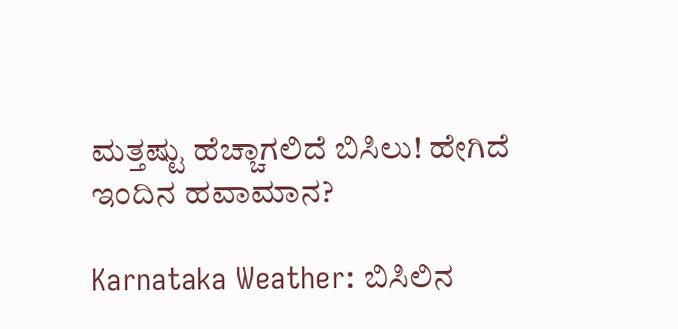ಮತ್ತಷ್ಟು ಹೆಚ್ಚಾಗಲಿದೆ ಬಿಸಿಲು! ಹೇಗಿದೆ ಇಂದಿನ ಹವಾಮಾನ?

Karnataka Weather: ಬಿಸಿಲಿನ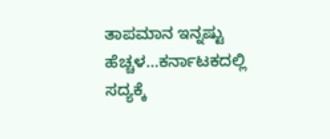ತಾಪಮಾನ ಇನ್ನಷ್ಟು ಹೆಚ್ಚಳ…ಕರ್ನಾಟಕದಲ್ಲಿ ಸದ್ಯಕ್ಕೆ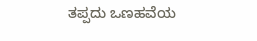ತಪ್ಪದು ಒಣಹವೆಯ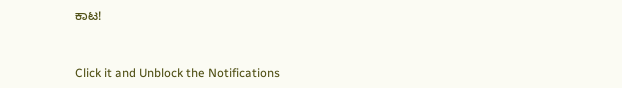ಕಾಟ!



Click it and Unblock the Notifications